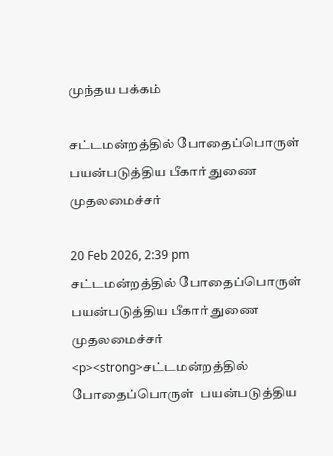முந்தய பக்கம்

சட்டமன்றத்தில் போதைப்பொருள்  பயன்படுத்திய பீகார் துணை முதலமைச்சர்

20 Feb 2026, 2:39 pm
சட்டமன்றத்தில் போதைப்பொருள்  பயன்படுத்திய பீகார் துணை முதலமைச்சர்
<p><strong>சட்டமன்றத்தில் போதைப்பொருள்  பயன்படுத்திய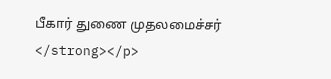பீகார் துணை முதலமைச்சர் </strong></p>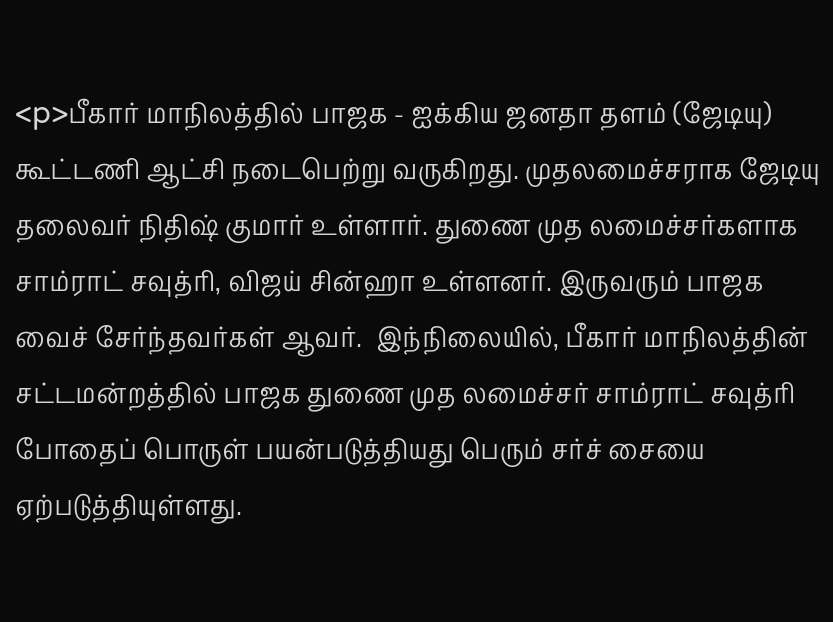<p>பீகார் மாநிலத்தில் பாஜக - ஐக்கிய ஜனதா தளம் (ஜேடியு)  கூட்டணி ஆட்சி நடைபெற்று வருகிறது. முதலமைச்சராக ஜேடியு தலைவர் நிதிஷ் குமார் உள்ளார். துணை முத லமைச்சர்களாக சாம்ராட் சவுத்ரி, விஜய் சின்ஹா உள்ளனர். இருவரும் பாஜக வைச் சேர்ந்தவர்கள் ஆவர்.  இந்நிலையில், பீகார் மாநிலத்தின் சட்டமன்றத்தில் பாஜக துணை முத லமைச்சர் சாம்ராட் சவுத்ரி போதைப் பொருள் பயன்படுத்தியது பெரும் சர்ச் சையை ஏற்படுத்தியுள்ளது.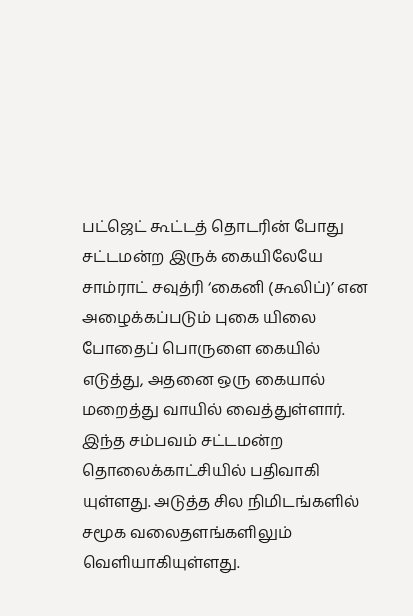பட்ஜெட் கூட்டத் தொடரின் போது சட்டமன்ற இருக் கையிலேயே சாம்ராட் சவுத்ரி ‘கைனி (கூலிப்)’ என அழைக்கப்படும் புகை யிலை போதைப் பொருளை கையில் எடுத்து, அதனை ஒரு கையால் மறைத்து வாயில் வைத்துள்ளார். இந்த சம்பவம் சட்டமன்ற தொலைக்காட்சியில் பதிவாகி யுள்ளது. அடுத்த சில நிமிடங்களில் சமூக வலைதளங்களிலும் வெளியாகியுள்ளது.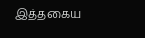இத்தகைய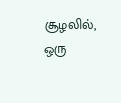சூழலில், ஒரு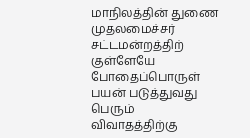மாநிலத்தின் துணை முதலமைச்சர் சட்டமன்றத்திற் குள்ளேயே போதைப்பொருள் பயன் படுத்துவது பெரும் விவாதத்திற்கு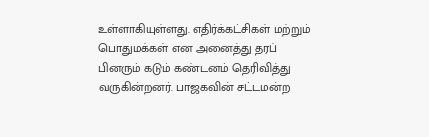உள்ளாகியுள்ளது. எதிர்க்கட்சிகள் மற்றும் பொதுமக்கள் என அனைத்து தரப் பினரும் கடும் கண்டனம் தெரிவித்து வருகின்றனர். பாஜகவின் சட்டமன்ற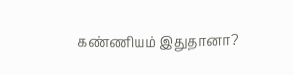கண்ணியம் இதுதானா?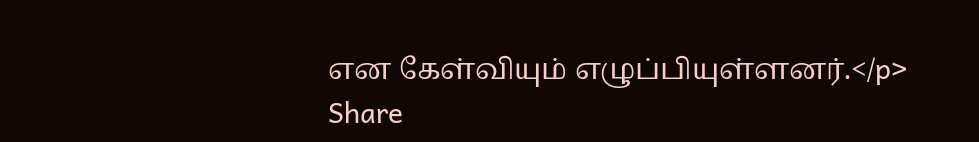என கேள்வியும் எழுப்பியுள்ளனர்.</p>
Share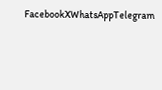FacebookXWhatsAppTelegram